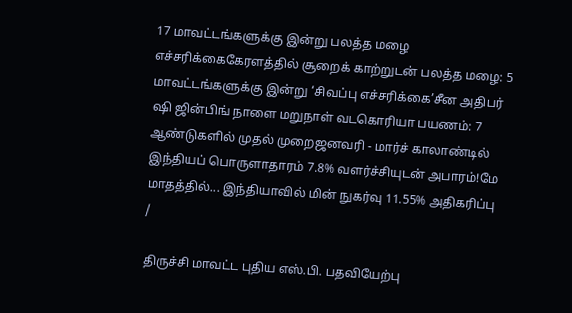17 மாவட்டங்களுக்கு இன்று பலத்த மழை எச்சரிக்கைகேரளத்தில் சூறைக் காற்றுடன் பலத்த மழை: 5 மாவட்டங்களுக்கு இன்று ‘சிவப்பு எச்சரிக்கை’சீன அதிபர் ஷி ஜின்பிங் நாளை மறுநாள் வடகொரியா பயணம்: 7 ஆண்டுகளில் முதல் முறைஜனவரி - மார்ச் காலாண்டில் இந்தியப் பொருளாதாரம் 7.8% வளர்ச்சியுடன் அபாரம்!மே மாதத்தில்... இந்தியாவில் மின் நுகர்வு 11.55% அதிகரிப்பு
/

திருச்சி மாவட்ட புதிய எஸ்.பி. பதவியேற்பு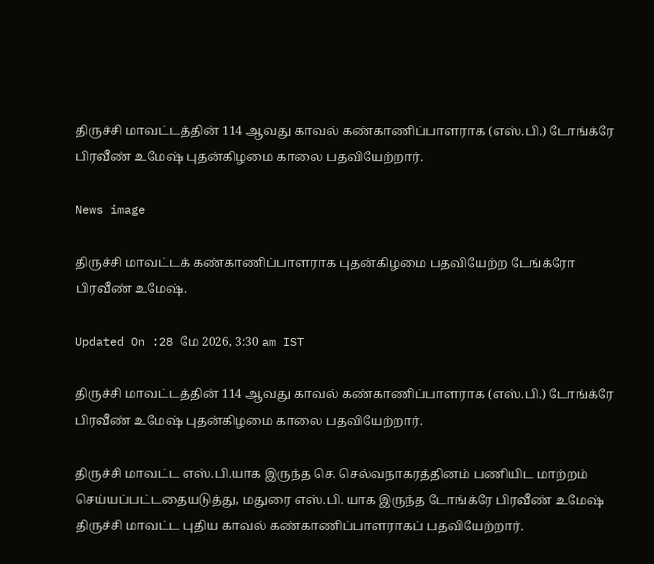திருச்சி மாவட்டத்தின் 114 ஆவது காவல் கண்காணிப்பாளராக (எஸ்.பி.) டோங்க்ரே பிரவீண் உமேஷ் புதன்கிழமை காலை பதவியேற்றார்.

News image

திருச்சி மாவட்டக் கண்காணிப்பாளராக புதன்கிழமை பதவியேற்ற டேங்க்ரோ பிரவீண் உமேஷ்.

Updated On :28 மே 2026, 3:30 am IST

திருச்சி மாவட்டத்தின் 114 ஆவது காவல் கண்காணிப்பாளராக (எஸ்.பி.) டோங்க்ரே பிரவீண் உமேஷ் புதன்கிழமை காலை பதவியேற்றார்.

திருச்சி மாவட்ட எஸ்.பி.யாக இருந்த செ. செல்வநாகரத்தினம் பணியிட மாற்றம் செய்யப்பட்டதையடுத்து, மதுரை எஸ்.பி. யாக இருந்த டோங்க்ரே பிரவீண் உமேஷ் திருச்சி மாவட்ட புதிய காவல் கண்காணிப்பாளராகப் பதவியேற்றார்.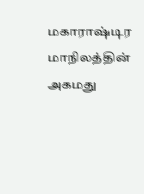மகாராஷ்டிர மாநிலத்தின் அகமது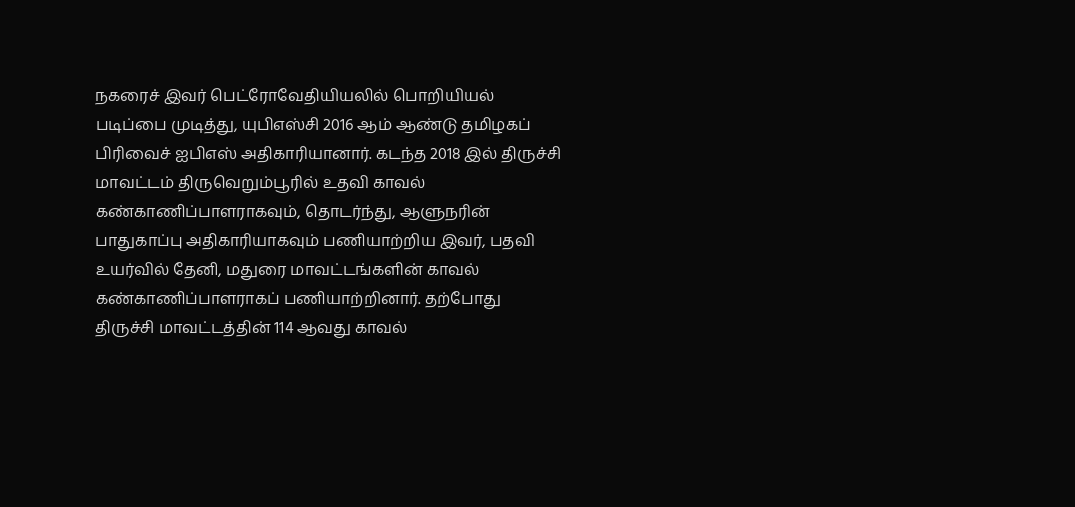நகரைச் இவர் பெட்ரோவேதியியலில் பொறியியல் படிப்பை முடித்து, யுபிஎஸ்சி 2016 ஆம் ஆண்டு தமிழகப் பிரிவைச் ஐபிஎஸ் அதிகாரியானார். கடந்த 2018 இல் திருச்சி மாவட்டம் திருவெறும்பூரில் உதவி காவல் கண்காணிப்பாளராகவும், தொடர்ந்து, ஆளுநரின் பாதுகாப்பு அதிகாரியாகவும் பணியாற்றிய இவர், பதவி உயர்வில் தேனி, மதுரை மாவட்டங்களின் காவல் கண்காணிப்பாளராகப் பணியாற்றினார். தற்போது திருச்சி மாவட்டத்தின் 114 ஆவது காவல்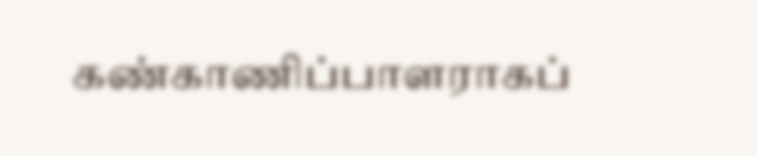கண்காணிப்பாளராகப்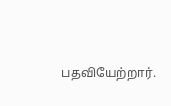பதவியேற்றார்.